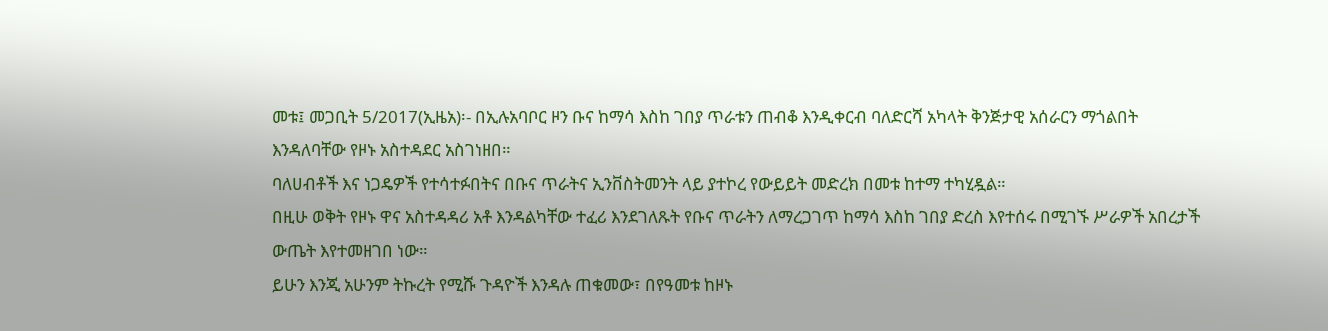መቱ፤ መጋቢት 5/2017(ኢዜአ)፡- በኢሉአባቦር ዞን ቡና ከማሳ እስከ ገበያ ጥራቱን ጠብቆ እንዲቀርብ ባለድርሻ አካላት ቅንጅታዊ አሰራርን ማጎልበት እንዳለባቸው የዞኑ አስተዳደር አስገነዘበ።
ባለሀብቶች እና ነጋዴዎች የተሳተፉበትና በቡና ጥራትና ኢንቨስትመንት ላይ ያተኮረ የውይይት መድረክ በመቱ ከተማ ተካሂዷል።
በዚሁ ወቅት የዞኑ ዋና አስተዳዳሪ አቶ እንዳልካቸው ተፈሪ እንደገለጹት የቡና ጥራትን ለማረጋገጥ ከማሳ እስከ ገበያ ድረስ እየተሰሩ በሚገኙ ሥራዎች አበረታች ውጤት እየተመዘገበ ነው።
ይሁን እንጂ አሁንም ትኩረት የሚሹ ጉዳዮች እንዳሉ ጠቁመው፣ በየዓመቱ ከዞኑ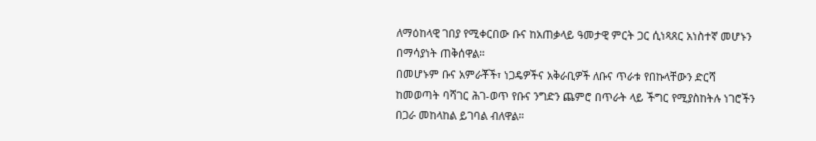ለማዕከላዊ ገበያ የሚቀርበው ቡና ከአጠቃላይ ዓመታዊ ምርት ጋር ሲነጻጸር አነስተኛ መሆኑን በማሳያነት ጠቅሰዋል።
በመሆኑም ቡና አምራቾች፣ ነጋዴዎችና አቅራቢዎች ለቡና ጥራቱ የበኩላቸውን ድርሻ ከመወጣት ባሻገር ሕገ-ወጥ የቡና ንግድን ጨምሮ በጥራት ላይ ችግር የሚያስከትሉ ነገሮችን በጋራ መከላከል ይገባል ብለዋል።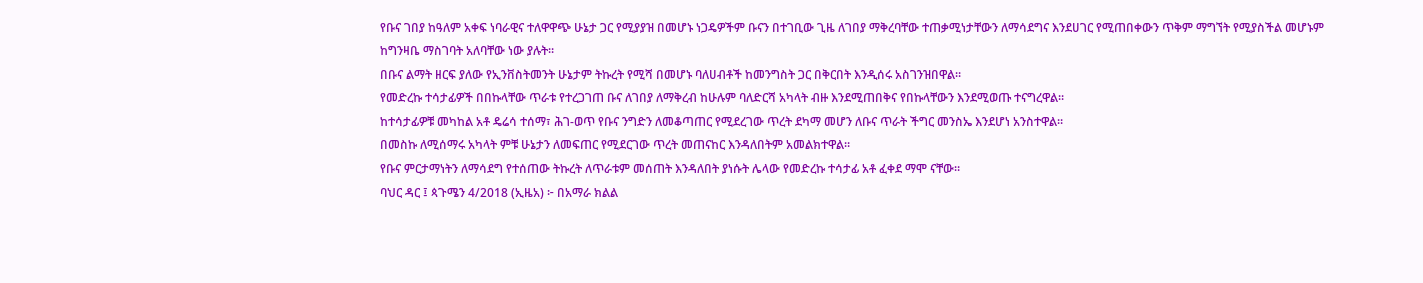የቡና ገበያ ከዓለም አቀፍ ነባራዊና ተለዋዋጭ ሁኔታ ጋር የሚያያዝ በመሆኑ ነጋዴዎችም ቡናን በተገቢው ጊዜ ለገበያ ማቅረባቸው ተጠቃሚነታቸውን ለማሳደግና እንደሀገር የሚጠበቀውን ጥቅም ማግኘት የሚያስችል መሆኑም ከግንዛቤ ማስገባት አለባቸው ነው ያሉት።
በቡና ልማት ዘርፍ ያለው የኢንቨስትመንት ሁኔታም ትኩረት የሚሻ በመሆኑ ባለሀብቶች ከመንግስት ጋር በቅርበት እንዲሰሩ አስገንዝበዋል።
የመድረኩ ተሳታፊዎች በበኩላቸው ጥራቱ የተረጋገጠ ቡና ለገበያ ለማቅረብ ከሁሉም ባለድርሻ አካላት ብዙ እንደሚጠበቅና የበኩላቸውን እንደሚወጡ ተናግረዋል።
ከተሳታፊዎቹ መካከል አቶ ዴሬሳ ተሰማ፣ ሕገ-ወጥ የቡና ንግድን ለመቆጣጠር የሚደረገው ጥረት ደካማ መሆን ለቡና ጥራት ችግር መንስኤ እንደሆነ አንስተዋል።
በመስኩ ለሚሰማሩ አካላት ምቹ ሁኔታን ለመፍጠር የሚደርገው ጥረት መጠናከር እንዳለበትም አመልክተዋል።
የቡና ምርታማነትን ለማሳደግ የተሰጠው ትኩረት ለጥራቱም መሰጠት እንዳለበት ያነሱት ሌላው የመድረኩ ተሳታፊ አቶ ፈቀደ ማሞ ናቸው።
ባህር ዳር ፤ ጳጉሜን 4/2018 (ኢዜአ) ፦ በአማራ ክልል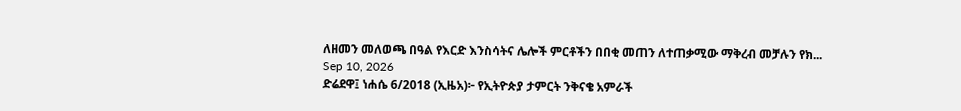ለዘመን መለወጫ በዓል የእርድ እንስሳትና ሌሎች ምርቶችን በበቂ መጠን ለተጠቃሚው ማቅረብ መቻሉን የክ...
Sep 10, 2026
ድሬደዋ፤ ነሐሴ 6/2018 (ኢዜአ)፦ የኢትዮጵያ ታምርት ንቅናቄ አምራች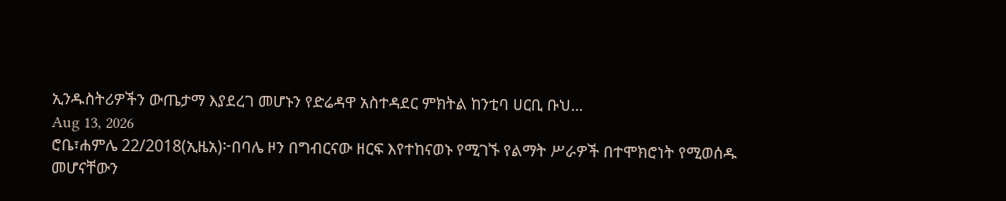ኢንዱስትሪዎችን ውጤታማ እያደረገ መሆኑን የድሬዳዋ አስተዳደር ምክትል ከንቲባ ሀርቢ ቡህ...
Aug 13, 2026
ሮቤ፣ሐምሌ 22/2018(ኢዜአ)፦በባሌ ዞን በግብርናው ዘርፍ እየተከናወኑ የሚገኙ የልማት ሥራዎች በተሞክሮነት የሚወሰዱ መሆናቸውን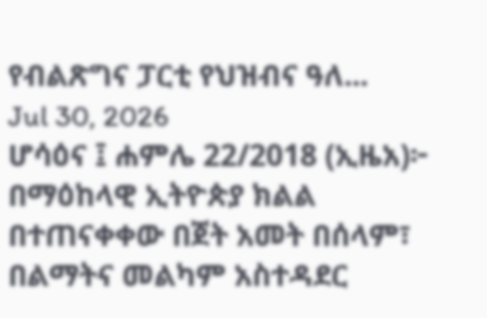የብልጽግና ፓርቲ የህዝብና ዓለ...
Jul 30, 2026
ሆሳዕና ፤ ሐምሌ 22/2018 (ኢዜአ)፦ በማዕከላዊ ኢትዮጵያ ክልል በተጠናቀቀው በጀት አመት በሰላም፣ በልማትና መልካም አስተዳደር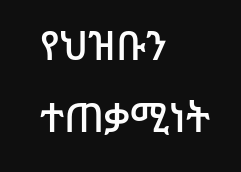የህዝቡን ተጠቃሚነት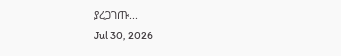ያረጋገጡ...
Jul 30, 2026